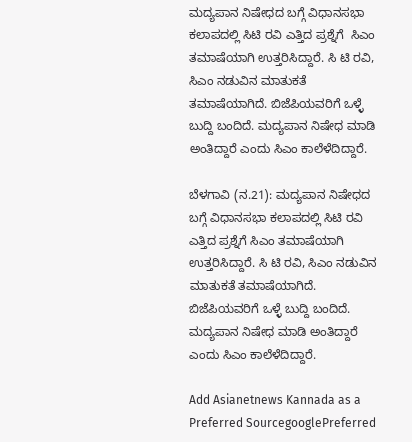ಮದ್ಯಪಾನ ನಿಷೇಧದ ಬಗ್ಗೆ ವಿಧಾನಸಭಾ ಕಲಾಪದಲ್ಲಿ ಸಿಟಿ ರವಿ ಎತ್ತಿದ ಪ್ರಶ್ನೆಗೆ  ಸಿಎಂ ತಮಾಷೆಯಾಗಿ ಉತ್ತರಿಸಿದ್ದಾರೆ. ಸಿ ಟಿ ರವಿ, ಸಿಎಂ ನಡುವಿನ ಮಾತುಕತೆ ತಮಾಷೆಯಾಗಿದೆ. ಬಿಜೆಪಿಯವರಿಗೆ ಒಳ್ಳೆ ಬುದ್ದಿ ಬಂದಿದೆ. ಮದ್ಯಪಾನ ನಿಷೇಧ ಮಾಡಿ ಅಂತಿದ್ದಾರೆ ಎಂದು ಸಿಎಂ ಕಾಲೆಳೆದಿದ್ದಾರೆ.

ಬೆಳಗಾವಿ (ನ.21): ಮದ್ಯಪಾನ ನಿಷೇಧದ ಬಗ್ಗೆ ವಿಧಾನಸಭಾ ಕಲಾಪದಲ್ಲಿ ಸಿಟಿ ರವಿ ಎತ್ತಿದ ಪ್ರಶ್ನೆಗೆ ಸಿಎಂ ತಮಾಷೆಯಾಗಿ ಉತ್ತರಿಸಿದ್ದಾರೆ. ಸಿ ಟಿ ರವಿ, ಸಿಎಂ ನಡುವಿನ ಮಾತುಕತೆ ತಮಾಷೆಯಾಗಿದೆ. ಬಿಜೆಪಿಯವರಿಗೆ ಒಳ್ಳೆ ಬುದ್ದಿ ಬಂದಿದೆ. ಮದ್ಯಪಾನ ನಿಷೇಧ ಮಾಡಿ ಅಂತಿದ್ದಾರೆ ಎಂದು ಸಿಎಂ ಕಾಲೆಳೆದಿದ್ದಾರೆ.

Add Asianetnews Kannada as a Preferred SourcegooglePreferred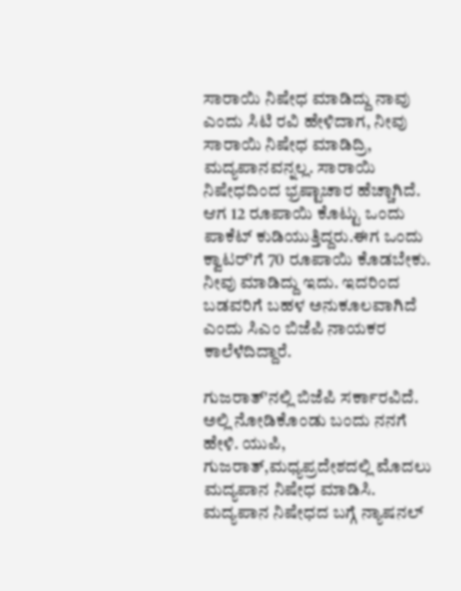ಸಾರಾಯಿ ನಿಷೇಧ ಮಾಡಿದ್ದು ನಾವು ಎಂದು ಸಿಟಿ ರವಿ ಹೇಳಿದಾಗ, ನೀವು ಸಾರಾಯಿ ನಿಷೇಧ ಮಾಡಿದ್ರಿ, ಮದ್ಯಪಾನವನ್ನಲ್ಲ. ಸಾರಾಯಿ ನಿಷೇಧದಿಂದ ಭ್ರಷ್ಟಾಚಾರ ಹೆಚ್ಚಾಗಿದೆ. ಆಗ 12 ರೂಪಾಯಿ ಕೊಟ್ಟು ಒಂದು ಪಾಕೆಟ್ ಕುಡಿಯುತ್ತಿದ್ದರು.ಈಗ ಒಂದು ಕ್ವಾಟರ್'ಗೆ 70 ರೂಪಾಯಿ ಕೊಡಬೇಕು. ನೀವು ಮಾಡಿದ್ದು ಇದು. ಇದರಿಂದ ಬಡವರಿಗೆ ಬಹಳ ಅನುಕೂಲವಾಗಿದೆ ಎಂದು ಸಿಎಂ ಬಿಜೆಪಿ ನಾಯಕರ ಕಾಲೆಳೆದಿದ್ದಾರೆ.

ಗುಜರಾತ್'ನಲ್ಲಿ ಬಿಜೆಪಿ ಸರ್ಕಾರವಿದೆ. ಅಲ್ಲಿ ನೋಡಿಕೊಂಡು ಬಂದು ನನಗೆ ಹೇಳಿ. ಯುಪಿ, ಗುಜರಾತ್,ಮಧ್ಯಪ್ರದೇಶದಲ್ಲಿ ಮೊದಲು ಮದ್ಯಪಾನ ನಿಷೇಧ ಮಾಡಿಸಿ. ಮದ್ಯಪಾನ ನಿಷೇಧದ ಬಗ್ಗೆ ನ್ಯಾಷನಲ್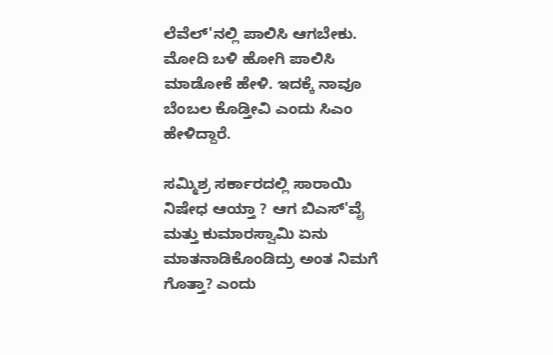ಲೆವೆಲ್'ನಲ್ಲಿ ಪಾಲಿಸಿ ಆಗಬೇಕು. ಮೋದಿ ಬಳಿ ಹೋಗಿ ಪಾಲಿಸಿ ಮಾಡೋಕೆ ಹೇಳಿ. ಇದಕ್ಕೆ ನಾವೂ ಬೆಂಬಲ ಕೊಡ್ತೀವಿ ಎಂದು ಸಿಎಂ ಹೇಳಿದ್ದಾರೆ.

ಸಮ್ಮಿಶ್ರ ಸರ್ಕಾರದಲ್ಲಿ ಸಾರಾಯಿ ನಿಷೇಧ ಆಯ್ತಾ ? ಆಗ ಬಿಎಸ್'ವೈ ಮತ್ತು ಕುಮಾರಸ್ವಾಮಿ ಏನು ಮಾತನಾಡಿಕೊಂಡಿದ್ರು ಅಂತ ನಿಮಗೆ ಗೊತ್ತಾ? ಎಂದು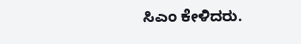ಸಿಎಂ ಕೇಳಿದರು.